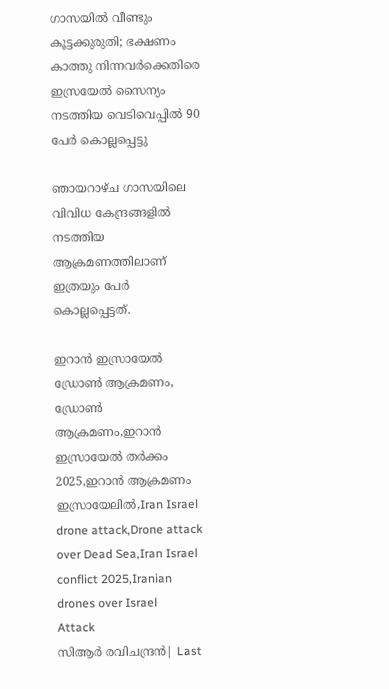ഗാസയില്‍ വീണ്ടും കൂട്ടക്കുരുതി; ഭക്ഷണം കാത്തു നിന്നവര്‍ക്കെതിരെ ഇസ്രയേല്‍ സൈന്യം നടത്തിയ വെടിവെപ്പില്‍ 90 പേര്‍ കൊല്ലപ്പെട്ടു

ഞായറാഴ്ച ഗാസയിലെ വിവിധ കേന്ദ്രങ്ങളില്‍ നടത്തിയ ആക്രമണത്തിലാണ് ഇത്രയും പേര്‍ കൊല്ലപ്പെട്ടത്.

ഇറാൻ ഇസ്രായേൽ ഡ്രോൺ ആക്രമണം, ഡ്രോൺ ആക്രമണം,ഇറാൻ ഇസ്രായേൽ തർക്കം 2025,ഇറാൻ ആക്രമണം ഇസ്രായേലിൽ,Iran Israel drone attack,Drone attack over Dead Sea,Iran Israel conflict 2025,Iranian drones over Israel
Attack
സിആര്‍ രവിചന്ദ്രന്‍| Last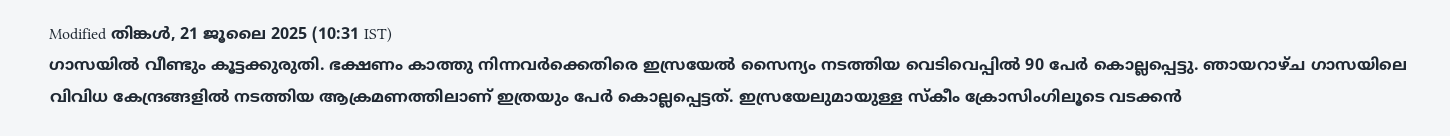Modified തിങ്കള്‍, 21 ജൂലൈ 2025 (10:31 IST)
ഗാസയില്‍ വീണ്ടും കൂട്ടക്കുരുതി. ഭക്ഷണം കാത്തു നിന്നവര്‍ക്കെതിരെ ഇസ്രയേല്‍ സൈന്യം നടത്തിയ വെടിവെപ്പില്‍ 90 പേര്‍ കൊല്ലപ്പെട്ടു. ഞായറാഴ്ച ഗാസയിലെ വിവിധ കേന്ദ്രങ്ങളില്‍ നടത്തിയ ആക്രമണത്തിലാണ് ഇത്രയും പേര്‍ കൊല്ലപ്പെട്ടത്. ഇസ്രയേലുമായുള്ള സ്‌കീം ക്രോസിംഗിലൂടെ വടക്കന്‍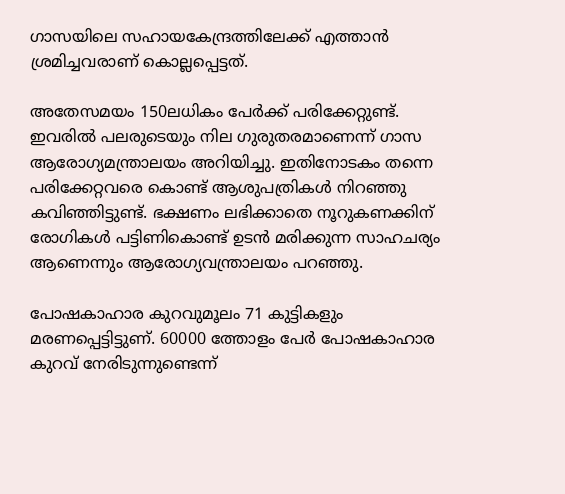ഗാസയിലെ സഹായകേന്ദ്രത്തിലേക്ക് എത്താന്‍ ശ്രമിച്ചവരാണ് കൊല്ലപ്പെട്ടത്.

അതേസമയം 150ലധികം പേര്‍ക്ക് പരിക്കേറ്റുണ്ട്. ഇവരില്‍ പലരുടെയും നില ഗുരുതരമാണെന്ന് ഗാസ ആരോഗ്യമന്ത്രാലയം അറിയിച്ചു. ഇതിനോടകം തന്നെ പരിക്കേറ്റവരെ കൊണ്ട് ആശുപത്രികള്‍ നിറഞ്ഞു കവിഞ്ഞിട്ടുണ്ട്. ഭക്ഷണം ലഭിക്കാതെ നൂറുകണക്കിന് രോഗികള്‍ പട്ടിണികൊണ്ട് ഉടന്‍ മരിക്കുന്ന സാഹചര്യം ആണെന്നും ആരോഗ്യവന്ത്രാലയം പറഞ്ഞു.

പോഷകാഹാര കുറവുമൂലം 71 കുട്ടികളും മരണപ്പെട്ടിട്ടുണ്. 60000 ത്തോളം പേര്‍ പോഷകാഹാര കുറവ് നേരിടുന്നുണ്ടെന്ന്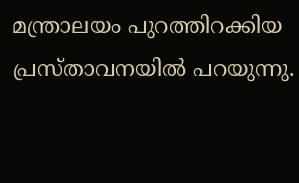മന്ത്രാലയം പുറത്തിറക്കിയ പ്രസ്താവനയില്‍ പറയുന്നു.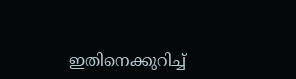ഇതിനെക്കുറിച്ച്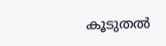കൂടുതല്‍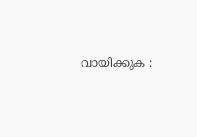വായിക്കുക :